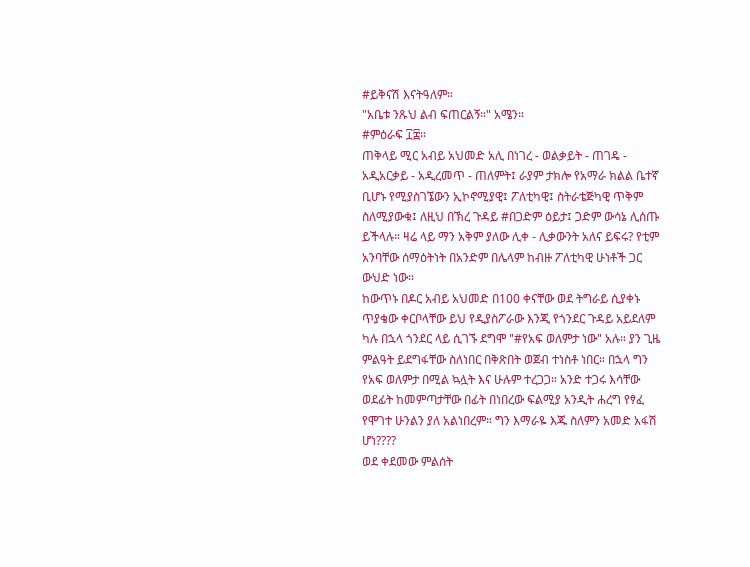#ይቅናሽ እናትዓለም።
"አቤቱ ንጹህ ልብ ፍጠርልኝ።" አሜን።
#ምዕራፍ ፲፰።
ጠቅላይ ሚር አብይ አህመድ አሊ በነገረ - ወልቃይት - ጠገዴ - አዲአርቃይ - አዲረመጥ - ጠለምት፤ ራያም ታክሎ የአማራ ክልል ቤተኛ ቢሆኑ የሚያስገኜውን ኢኮኖሚያዊ፤ ፖለቲካዊ፤ ስትራቴጅካዊ ጥቅም ስለሚያውቁ፤ ለዚህ በኽረ ጉዳይ #በጋድም ዕይታ፤ ጋድም ውሳኔ ሊሰጡ ይችላሉ። ዛሬ ላይ ማን አቅም ያለው ሊቀ - ሊቃውንት አለና ይፍሩ? የቲም አንባቸው ሰማዕትነት በአንድም በሌላም ከብዙ ፖለቲካዊ ሁነቶች ጋር ውህድ ነው።
ከውጥኑ በዶር አብይ አህመድ በ100 ቀናቸው ወደ ትግራይ ሲያቀኑ ጥያቄው ቀርቦላቸው ይህ የዲያስፖራው እንጂ የጎንደር ጉዳይ አይደለም ካሉ በኋላ ጎንደር ላይ ሲገኙ ደግሞ "#የአፍ ወለምታ ነው" አሉ። ያን ጊዜ ምልዓት ይደግፋቸው ስለነበር በቅጽበት ወጀብ ተነስቶ ነበር። በኋላ ግን የአፍ ወለምታ በሚል ኳሏት እና ሁሉም ተረጋጋ። አንድ ተጋሩ እሳቸው ወደፊት ከመምጣታቸው በፊት በነበረው ፍልሚያ አንዲት ሐረግ የፃፈ የሞገተ ሁንልን ያለ አልነበረም። ግን እማራዬ እጁ ስለምን አመድ አፋሽ ሆነ????
ወደ ቀደመው ምልሰት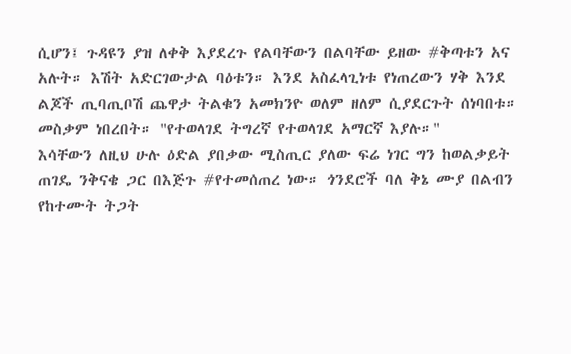ሲሆን፤ ጉዳዩን ያዝ ለቀቅ እያደረጉ የልባቸውን በልባቸው ይዘው #ቅጣቱን አና አሉት። እሽት አድርገውታል ባዕቱን። እንደ አስፈላጊነቱ የነጠረውን ሃቅ እንደ ልጆች ጢባጢቦሽ ጨዋታ ትልቁን አመክንዮ ወለም ዘለም ሲያደርጉት ሰነባበቱ። መስቃም ነበረበት። "የተወላገደ ትግረኛ የተወላገደ አማርኛ እያሉ።"
እሳቸውን ለዚህ ሁሉ ዕድል ያበቃው ሚስጢር ያለው ፍሬ ነገር ግን ከወልቃይት ጠገዴ ንቅናቄ ጋር በእጅጉ #የተመሰጠረ ነው። ጎንደሮች ባለ ቅኔ ሙያ በልብን የከተሙት ትጋት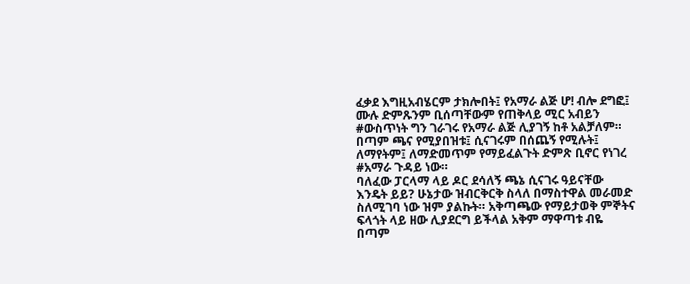ፈቃደ እግዚአብሄርም ታክሎበት፤ የአማራ ልጅ ሆ! ብሎ ደግፎ፤ ሙሉ ድምጹንም ቢሰጣቸውም የጠቅላይ ሚር አብይን #ውስጥነት ግን ገራገሩ የአማራ ልጅ ሊያገኝ ከቶ አልቻለም። በጣም ጫና የሚያበዝቱ፤ ሲናገሩም በሰጨኝ የሚሉት፤ ለማየትም፤ ለማድመጥም የማይፈልጉት ድምጽ ቢኖር የነገረ #አማራ ጉዳይ ነው።
ባለፈው ፓርላማ ላይ ዶር ደሳለኝ ጫኔ ሲናገሩ ዓይናቸው እንዴት ይይ? ሁኔታው ዝብርቅርቅ ስላለ በማስተዋል መራመድ ስለሚገባ ነው ዝም ያልኩት። አቅጣጫው የማይታወቅ ምኞትና ፍላጎት ላይ ዘው ሊያደርግ ይችላል አቅም ማዋጣቱ ብዬ በጣም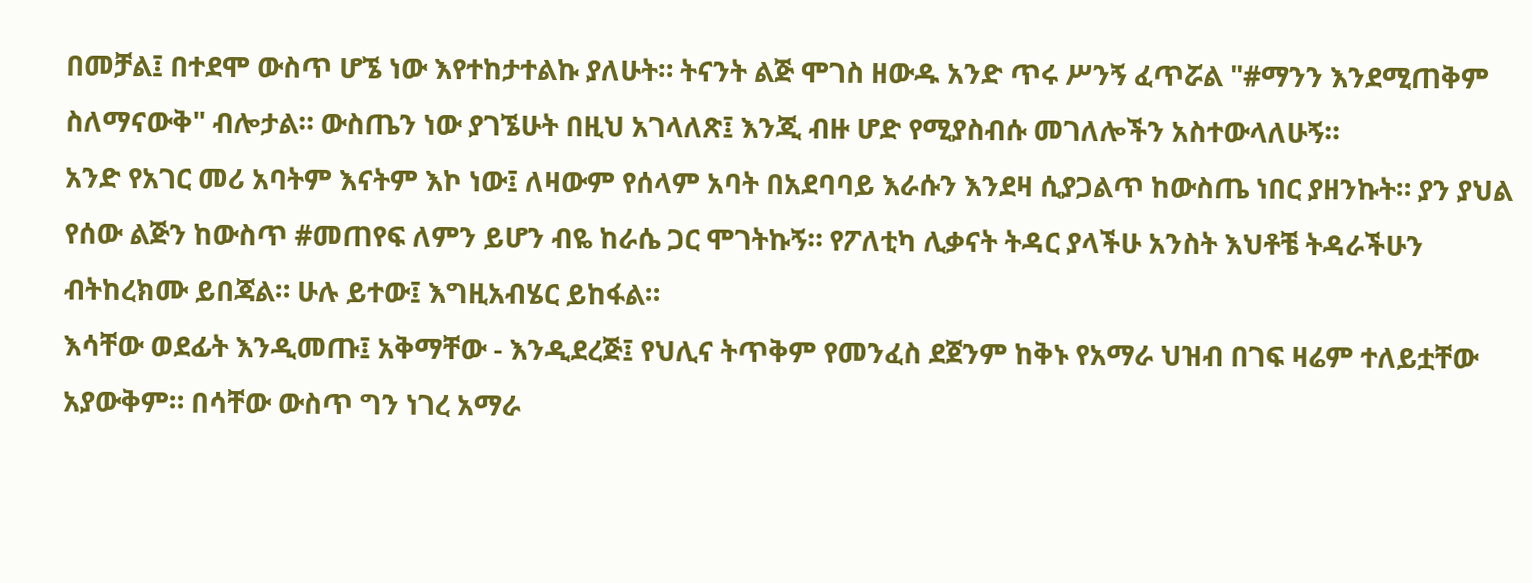በመቻል፤ በተደሞ ውስጥ ሆኜ ነው እየተከታተልኩ ያለሁት። ትናንት ልጅ ሞገስ ዘውዱ አንድ ጥሩ ሥንኝ ፈጥሯል "#ማንን እንደሚጠቅም ስለማናውቅ" ብሎታል። ውስጤን ነው ያገኜሁት በዚህ አገላለጽ፤ እንጂ ብዙ ሆድ የሚያስብሱ መገለሎችን አስተውላለሁኝ።
አንድ የአገር መሪ አባትም እናትም እኮ ነው፤ ለዛውም የሰላም አባት በአደባባይ እራሱን እንደዛ ሲያጋልጥ ከውስጤ ነበር ያዘንኩት። ያን ያህል የሰው ልጅን ከውስጥ #መጠየፍ ለምን ይሆን ብዬ ከራሴ ጋር ሞገትኩኝ። የፖለቲካ ሊቃናት ትዳር ያላችሁ አንስት እህቶቼ ትዳራችሁን ብትከረክሙ ይበጃል። ሁሉ ይተው፤ እግዚአብሄር ይከፋል።
እሳቸው ወደፊት እንዲመጡ፤ አቅማቸው - እንዲደረጅ፤ የህሊና ትጥቅም የመንፈስ ደጀንም ከቅኑ የአማራ ህዝብ በገፍ ዛሬም ተለይቷቸው አያውቅም። በሳቸው ውስጥ ግን ነገረ አማራ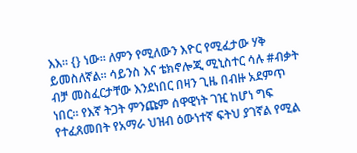እእ። {} ነው። ለምን የሚለውን እዮር የሚፈታው ሃቅ ይመስለኛል። ሳይንስ እና ቴክኖሎጂ ሚኒስተር ሳሉ #ብቃት ብቻ መስፈርታቸው እንደነበር በዛን ጊዜ በብዙ አደምጥ ነበር። የእኛ ትጋት ምንጩም ሰዋዊነት ገዢ ከሆነ ግፍ የተፈጸመበት የአማራ ህዝብ ዕውነተኛ ፍትህ ያገኛል የሚል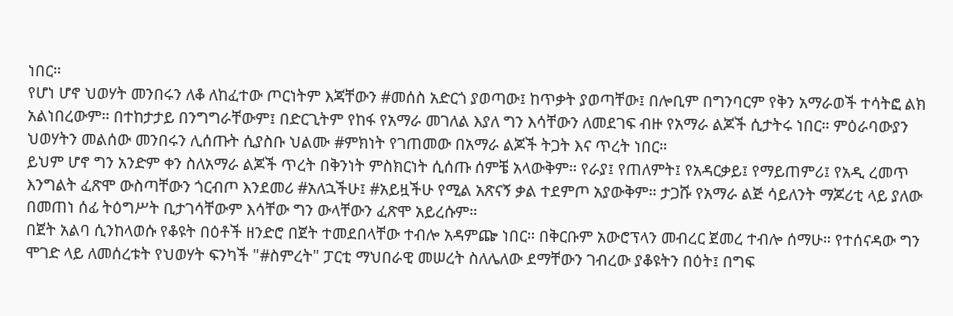ነበር።
የሆነ ሆኖ ህወሃት መንበሩን ለቆ ለከፈተው ጦርነትም እጃቸውን #መሰስ አድርጎ ያወጣው፤ ከጥቃት ያወጣቸው፤ በሎቢም በግንባርም የቅን አማራወች ተሳትፎ ልክ አልነበረውም። በተከታታይ በንግግራቸውም፤ በድርጊትም የከፋ የአማራ መገለል እያለ ግን እሳቸውን ለመደገፍ ብዙ የአማራ ልጆች ሲታትሩ ነበር። ምዕራባውያን ህወሃትን መልሰው መንበሩን ሊሰጡት ሲያስቡ ህልሙ #ምክነት የገጠመው በአማራ ልጆች ትጋት እና ጥረት ነበር።
ይህም ሆኖ ግን አንድም ቀን ስለአማራ ልጆች ጥረት በቅንነት ምስክርነት ሲሰጡ ሰምቼ አላውቅም። የራያ፤ የጠለምት፤ የአዳርቃይ፤ የማይጠምሪ፤ የአዲ ረመጥ እንግልት ፈጽሞ ውስጣቸውን ጎርብጦ እንደመሪ #አለኋችሁ፤ #አይዟችሁ የሚል አጽናኝ ቃል ተደምጦ አያውቅም። ታጋሹ የአማራ ልጅ ሳይለንት ማጆሪቲ ላይ ያለው በመጠነ ሰፊ ትዕግሥት ቢታገሳቸውም እሳቸው ግን ውላቸውን ፈጽሞ አይረሱም።
በጀት አልባ ሲንከላወሱ የቆዩት በዕቶች ዘንድሮ በጀት ተመደበላቸው ተብሎ አዳምጬ ነበር። በቅርቡም አውሮፕላን መብረር ጀመረ ተብሎ ሰማሁ። የተሰናዳው ግን ሞገድ ላይ ለመሰረቱት የህወሃት ፍንካች "#ስምረት" ፓርቲ ማህበራዊ መሠረት ስለሌለው ደማቸውን ገብረው ያቆዩትን በዕት፤ በግፍ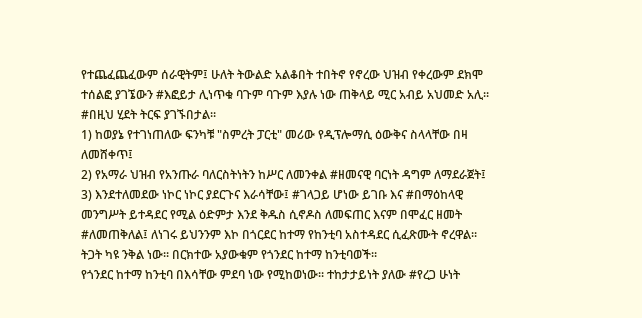የተጨፈጨፈውም ሰራዊትም፤ ሁለት ትውልድ አልቆበት ተበትኖ የኖረው ህዝብ የቀረውም ደክሞ ተሰልፎ ያገኜውን #እፎይታ ሊነጥቁ ባጉም ባጉም እያሉ ነው ጠቅላይ ሚር አብይ አህመድ አሊ።
#በዚህ ሂደት ትርፍ ያገኙበታል።
1) ከወያኔ የተገነጠለው ፍንካቹ "ስምረት ፓርቲ" መሪው የዲፕሎማሲ ዕውቅና ስላላቸው በዛ ለመሸቀጥ፤
2) የአማራ ህዝብ የአንጡራ ባለርስትነትን ከሥር ለመንቀል #ዘመናዊ ባርነት ዳግም ለማደራጀት፤
3) እንደተለመደው ነኮር ነኮር ያደርጉና እራሳቸው፤ #ገላጋይ ሆነው ይገቡ እና #በማዕከላዊ መንግሥት ይተዳደር የሚል ዕድምታ እንደ ቅዱስ ሲኖዶስ ለመፍጠር እናም በሞፈር ዘመት #ለመጠቅለል፤ ለነገሩ ይህንንም እኮ በጎርደር ከተማ የከንቲባ አስተዳደር ሲፈጽሙት ኖረዋል። ትጋት ካዩ ንቅል ነው። በርክተው አያውቁም የጎንደር ከተማ ከንቲባወች።
የጎንደር ከተማ ከንቲባ በእሳቸው ምደባ ነው የሚከወነው። ተከታታይነት ያለው #የረጋ ሁነት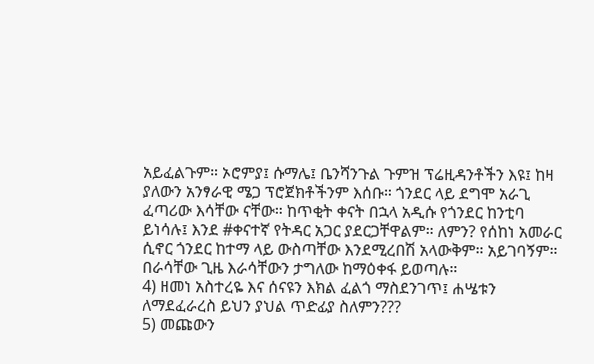አይፈልጉም። ኦሮምያ፤ ሱማሌ፤ ቤንሻንጉል ጉምዝ ፕሬዚዳንቶችን እዩ፤ ከዛ ያለውን አንፃራዊ ሜጋ ፕሮጀክቶችንም እሰቡ። ጎንደር ላይ ደግሞ አራጊ ፈጣሪው እሳቸው ናቸው። ከጥቂት ቀናት በኋላ አዲሱ የጎንደር ከንቲባ ይነሳሉ፤ እንደ #ቀናተኛ የትዳር አጋር ያደርጋቸዋልም። ለምን? የሰከነ አመራር ሲኖር ጎንደር ከተማ ላይ ውስጣቸው እንደሚረበሽ አላውቅም። አይገባኝም። በራሳቸው ጊዜ እራሳቸውን ታግለው ከማዕቀፋ ይወጣሉ።
4) ዘመነ አስተረዬ እና ሰናዩን እክል ፈልጎ ማስደንገጥ፤ ሐሤቱን ለማደፈራረስ ይህን ያህል ጥድፊያ ስለምን???
5) መጩውን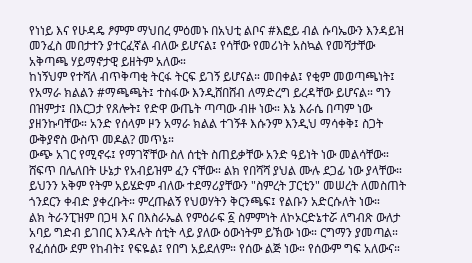የነነይ እና የሁዳዴ ፆምም ማህበረ ምዕመኑ በአህቲ ልቦና #እፎይ ብል ሱባኤውን እንዳይዝ መንፈስ መበታተን ያተርፈኛል ብለው ይሆናል፤ የሳቸው የመሪነት አስኳል የመሻታቸው አቅጣጫ ሃይማኖታዊ ይዘትም አለው።
ከነኝህም የተሻለ ብጥቅጣቂ ትርፋ ትርፍ ይገኝ ይሆናል። መበቀል፤ የቂም መወጣጫነት፤ የአማራ ክልልን #ማጫጫት፤ ተስፋው እንዲሸበሸብ ለማድረግ ይረዳቸው ይሆናል። ግን በዝምታ፤ በእርጋታ የጸሎት፤ የድዋ ውጤት ጣጣው ብዙ ነው። እኔ እራሴ በጣም ነው ያዘንኩባቸው። አንድ የሰላም ዞን አማራ ክልል ተገኝቶ እሱንም እንዲህ ማሳቀቅ፤ ስጋት ውቅያኖስ ውስጥ መዶል? መጥኔ።
ውጭ አገር የሚኖሩ፤ የማገኛቸው ስለ ሰቲት ስጠይቃቸው አንድ ዓይነት ነው መልሳቸው። ሸፍጥ በሌለበት ሁኔታ የአብይዝም ፈን ናቸው። ልክ የበሻሻ ያህል ሙሉ ደጋፊ ነው ያላቸው። ይህንን አቅም የትም አይሄድም ብለው ተደማሪያቸውን "ስምረት ፓርቲን" መሠረት ለመስጠት ጎንደርን ቀብድ ያቀረቡት። ምረጡልኝ የህወሃትን ቅርንጫፍ፤ የልቡን አድርሱለት ነው።
ልክ ትራንፒዝም በጋዛ እና በእስራኤል የምዕራፍ ፩ ስምምነት ለኮኦርድኔተሯ ለግብጽ ውለታ አባይ ግድብ ይገበር እንዳሉት ሰቲት ላይ ያለው ዕውነትም ይኽው ነው። ርግማን ያመጣል። የፈሰሰው ደም የከብት፤ የፍዬል፤ የበግ አይደለም። የሰው ልጅ ነው። የሰውም ግፍ አለውና።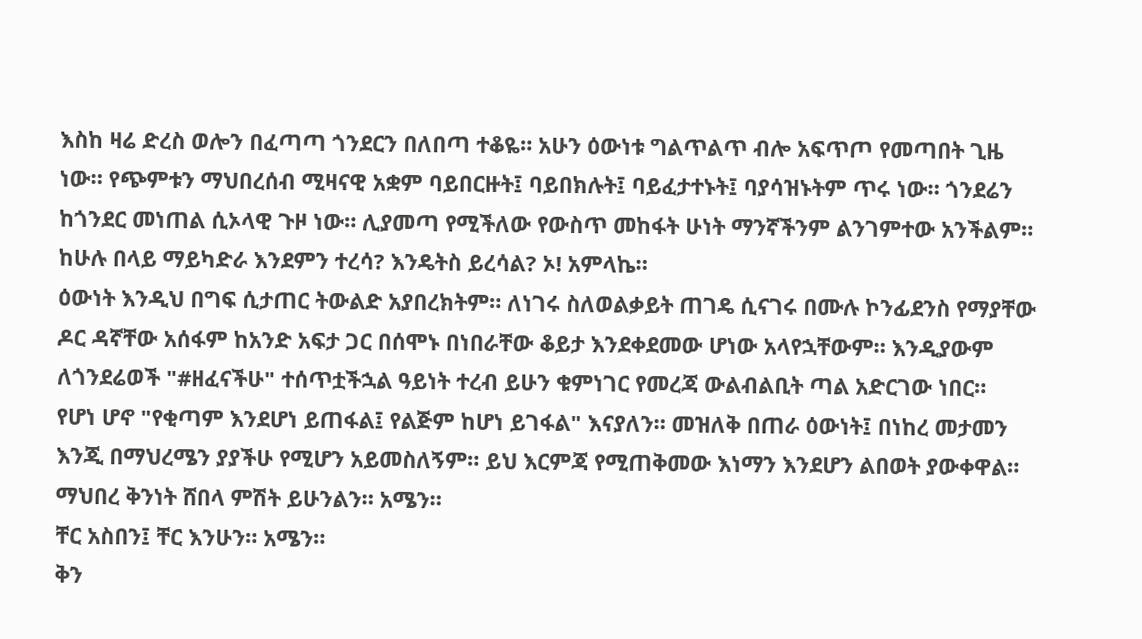እስከ ዛሬ ድረስ ወሎን በፈጣጣ ጎንደርን በለበጣ ተቆዬ። አሁን ዕውነቱ ግልጥልጥ ብሎ አፍጥጦ የመጣበት ጊዜ ነው። የጭምቱን ማህበረሰብ ሚዛናዊ አቋም ባይበርዙት፤ ባይበክሉት፤ ባይፈታተኑት፤ ባያሳዝኑትም ጥሩ ነው። ጎንደሬን ከጎንደር መነጠል ሲኦላዊ ጉዞ ነው። ሊያመጣ የሚችለው የውስጥ መከፋት ሁነት ማንኛችንም ልንገምተው አንችልም። ከሁሉ በላይ ማይካድራ እንደምን ተረሳ? እንዴትስ ይረሳል? ኦ! አምላኬ።
ዕውነት እንዲህ በግፍ ሲታጠር ትውልድ አያበረክትም። ለነገሩ ስለወልቃይት ጠገዴ ሲናገሩ በሙሉ ኮንፊደንስ የማያቸው ዶር ዳኛቸው አሰፋም ከአንድ አፍታ ጋር በሰሞኑ በነበራቸው ቆይታ እንደቀደመው ሆነው አላየኋቸውም። እንዲያውም ለጎንደሬወች "#ዘፈናችሁ" ተሰጥቷችኋል ዓይነት ተረብ ይሁን ቁምነገር የመረጃ ውልብልቢት ጣል አድርገው ነበር።
የሆነ ሆኖ "የቂጣም እንደሆነ ይጠፋል፤ የልጅም ከሆነ ይገፋል" እናያለን። መዝለቅ በጠራ ዕውነት፤ በነከረ መታመን እንጂ በማህረሜን ያያችሁ የሚሆን አይመስለኝም። ይህ እርምጃ የሚጠቅመው እነማን እንደሆን ልበወት ያውቀዋል።
ማህበረ ቅንነት ሸበላ ምሽት ይሁንልን። አሜን።
ቸር አስበን፤ ቸር እንሁን። አሜን።
ቅን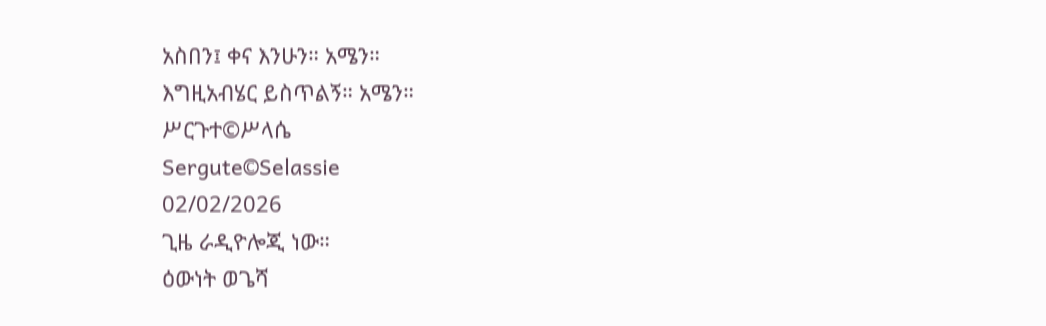አስበን፤ ቀና እንሁን። አሜን።
እግዚአብሄር ይስጥልኝ። አሜን።
ሥርጉተ©ሥላሴ
Sergute©Selassie
02/02/2026
ጊዜ ራዲዮሎጂ ነው።
ዕውነት ወጌሻ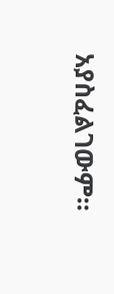አያስፈልገውም።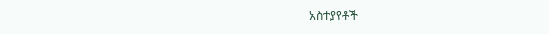አስተያየቶች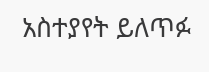አስተያየት ይለጥፉ